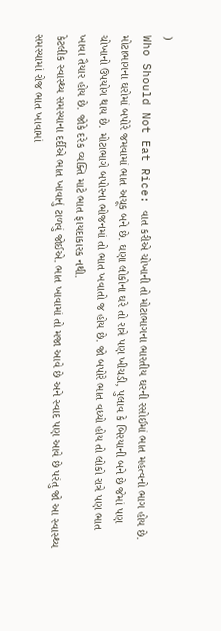)
Who Should Not Eat Rice: વાત કરીએ ચોખાની તો મોટાભાગના ભારતીય ઘરની રસોઈમાં ભાત મહત્વનો ભાગ હોય છે. મોટાભાગના ઘરોમાં બપોરે જમવામાં ભાત અચૂક બને છે. ઘણા લોકોના ઘરે તો રાત્રે પણ ખીચડી, પુલાવ કે બિરયાની બને છે જેમાં પણ ચોખાનો ઉપયોગ થાય છે. મોટાભાગે બપોરના ભોજનમાં તો ભાત ખવાતો જ હોય છે. જો બપોરે ભાત વધ્યો હોય તો લોકો રાત્રે પણ ભાત ખાવા તૈયાર હોય છે. જોકે દરેક વ્યક્તિ માટે ભાત ફાયદાકારક નથી.
કેટલીક સ્વાસ્થ્ય સમસ્યાના દર્દીએ ભાત ખાવાનું ટાળવું જોઈએ. ભાત ખાવામાં તો મજા આવે છે અને સ્વાદ પણ આવે છે પરંતુ જો આ સ્વાસ્થ્ય સમસ્યામાં રોજ ભાત ખાવામાં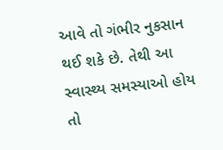આવે તો ગંભીર નુકસાન થઈ શકે છે. તેથી આ સ્વાસ્થ્ય સમસ્યાઓ હોય તો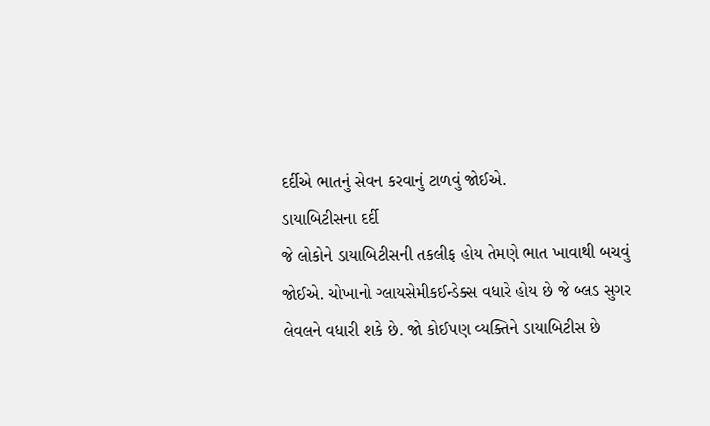દર્દીએ ભાતનું સેવન કરવાનું ટાળવું જોઈએ.
ડાયાબિટીસના દર્દી
જે લોકોને ડાયાબિટીસની તકલીફ હોય તેમણે ભાત ખાવાથી બચવું જોઈએ. ચોખાનો ગ્લાયસેમીકઈન્ડેક્સ વધારે હોય છે જે બ્લડ સુગર લેવલને વધારી શકે છે. જો કોઈપણ વ્યક્તિને ડાયાબિટીસ છે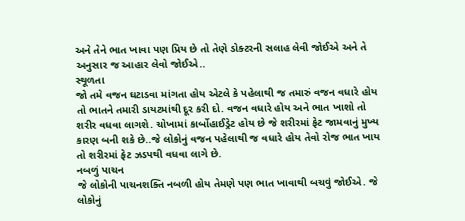અને તેને ભાત ખાવા પણ પ્રિય છે તો તેણે ડોક્ટરની સલાહ લેવી જોઈએ અને તે અનુસાર જ આહાર લેવો જોઈએ..
સ્થૂળતા
જો તમે વજન ઘટાડવા માંગતા હોય એટલે કે પહેલાથી જ તમારું વજન વધારે હોય તો ભાતને તમારી ડાયટમાંથી દૂર કરી દો. વજન વધારે હોય અને ભાત ખાશો તો શરીર વધવા લાગશે. ચોખામાં કાર્બોહાઈડ્રેટ હોય છે જે શરીરમાં ફેટ જામવાનું મુખ્ય કારણ બની શકે છે..જે લોકોનું વજન પહેલાથી જ વધારે હોય તેવો રોજ ભાત ખાય તો શરીરમાં ફેટ ઝડપથી વધવા લાગે છે.
નબળું પાચન
જે લોકોની પાચનશક્તિ નબળી હોય તેમણે પણ ભાત ખાવાથી બચવું જોઈએ. જે લોકોનું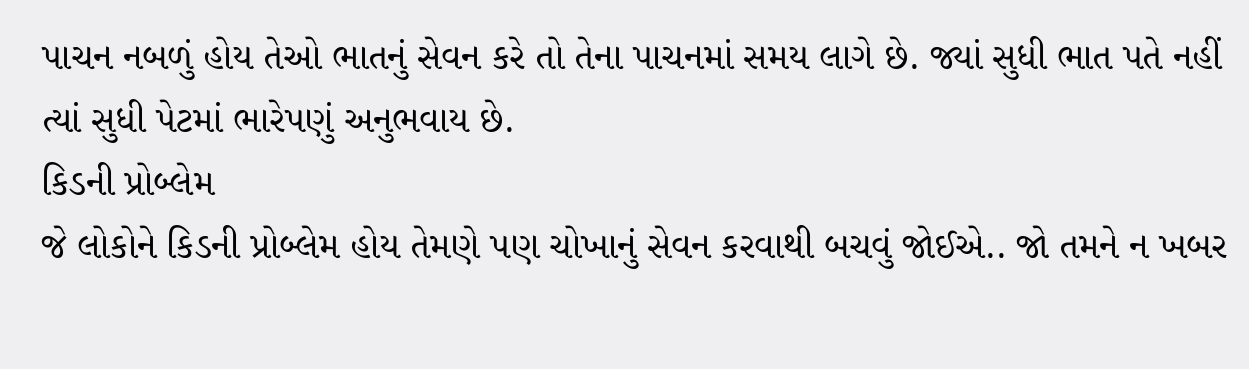પાચન નબળું હોય તેઓ ભાતનું સેવન કરે તો તેના પાચનમાં સમય લાગે છે. જ્યાં સુધી ભાત પતે નહીં ત્યાં સુધી પેટમાં ભારેપણું અનુભવાય છે.
કિડની પ્રોબ્લેમ
જે લોકોને કિડની પ્રોબ્લેમ હોય તેમણે પણ ચોખાનું સેવન કરવાથી બચવું જોઈએ.. જો તમને ન ખબર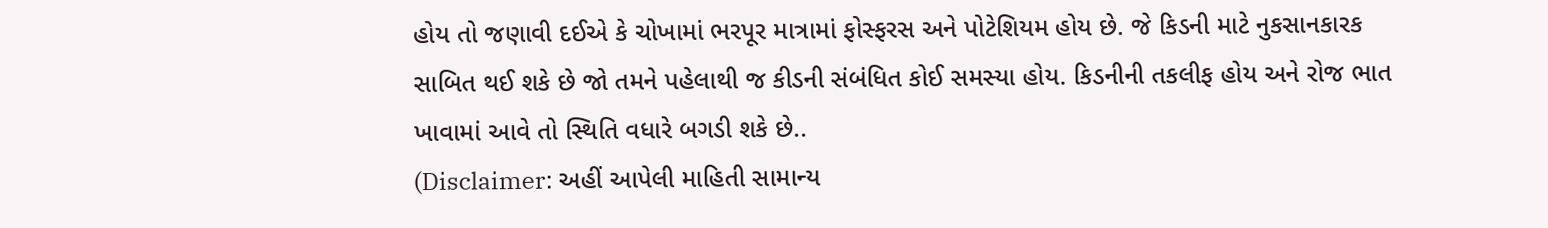હોય તો જણાવી દઈએ કે ચોખામાં ભરપૂર માત્રામાં ફોસ્ફરસ અને પોટેશિયમ હોય છે. જે કિડની માટે નુકસાનકારક સાબિત થઈ શકે છે જો તમને પહેલાથી જ કીડની સંબંધિત કોઈ સમસ્યા હોય. કિડનીની તકલીફ હોય અને રોજ ભાત ખાવામાં આવે તો સ્થિતિ વધારે બગડી શકે છે..
(Disclaimer: અહીં આપેલી માહિતી સામાન્ય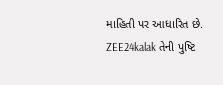માહિતી પર આધારિત છે. ZEE24kalak તેની પુષ્ટિ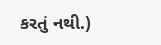કરતું નથી.)